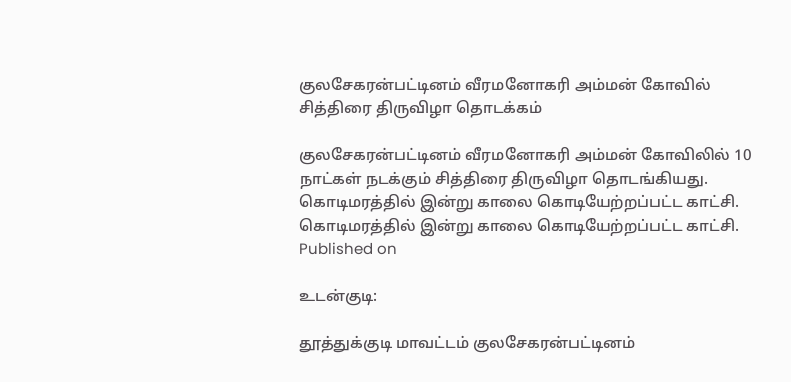குலசேகரன்பட்டினம் வீரமனோகரி அம்மன் கோவில் சித்திரை திருவிழா தொடக்கம்

குலசேகரன்பட்டினம் வீரமனோகரி அம்மன் கோவிலில் 10 நாட்கள் நடக்கும் சித்திரை திருவிழா தொடங்கியது.
கொடிமரத்தில் இன்று காலை கொடியேற்றப்பட்ட காட்சி.
கொடிமரத்தில் இன்று காலை கொடியேற்றப்பட்ட காட்சி.
Published on

உடன்குடி:

தூத்துக்குடி மாவட்டம் குலசேகரன்பட்டினம்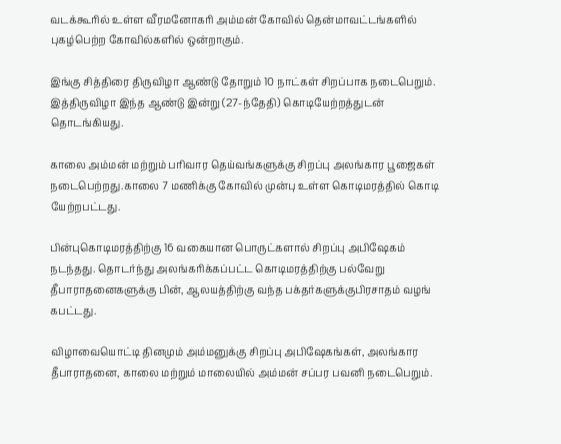வடக்கூரில் உள்ள வீரமனோகரி அம்மன் கோவில் தென்மாவட்டங்களில் புகழ்பெற்ற கோவில்களில் ஒன்றாகும்.

இங்கு சித்திரை திருவிழா ஆண்டு தோறும் 10 நாட்கள் சிறப்பாக நடைபெறும். இத்திருவிழா இந்த ஆண்டு இன்று (27-ந்தேதி) கொடியேற்றத்துடன் தொடங்கியது.

காலை அம்மன் மற்றும் பரிவார தெய்வங்களுக்கு சிறப்பு அலங்கார பூஜைகள் நடைபெற்றது.காலை 7 மணிக்கு கோவில் முன்பு உள்ள கொடிமரத்தில் கொடி யேற்றபட்டது.

பின்புகொடிமரத்திற்கு 16 வகையான பொருட்களால் சிறப்பு அபிஷேகம் நடந்தது. தொடர்ந்து அலங்கரிக்கப்பட்ட கொடிமரத்திற்கு பல்வேறு தீபாராதனைகளுக்கு பின், ஆலயத்திற்கு வந்த பக்தர்களுக்குபிரசாதம் வழங் கபட்டது.

விழாவையொட்டி தினமும் அம்மனுக்கு சிறப்பு அபிஷேகங்கள், அலங்கார தீபாராதனை, காலை மற்றும் மாலையில் அம்மன் சப்பர பவனி நடைபெறும்.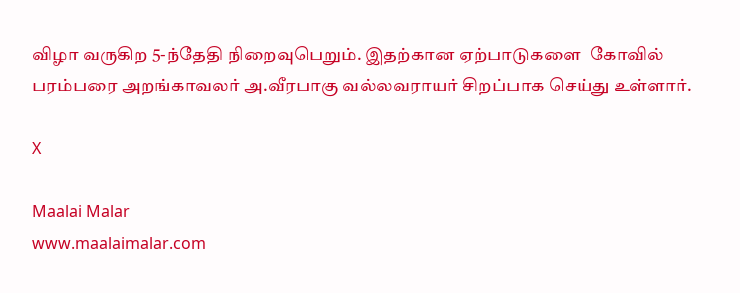விழா வருகிற 5-ந்தேதி நிறைவுபெறும். இதற்கான ஏற்பாடுகளை  கோவில் பரம்பரை அறங்காவலர் அ.வீரபாகு வல்லவராயர் சிறப்பாக செய்து உள்ளார்.

X

Maalai Malar
www.maalaimalar.com